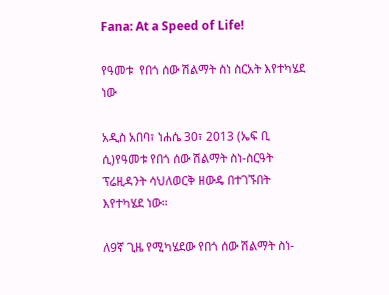Fana: At a Speed of Life!

የዓመቱ  የበጎ ሰው ሽልማት ስነ ስርአት እየተካሄደ ነው

አዲስ አበባ፣ ነሐሴ 30፣ 2013 (ኤፍ ቢ ሲ)የዓመቱ የበጎ ሰው ሽልማት ስነ-ስርዓት ፕሬዚዳንት ሳህለወርቅ ዘውዴ በተገኙበት እየተካሄደ ነው።

ለ9ኛ ጊዜ የሚካሄደው የበጎ ሰው ሽልማት ስነ-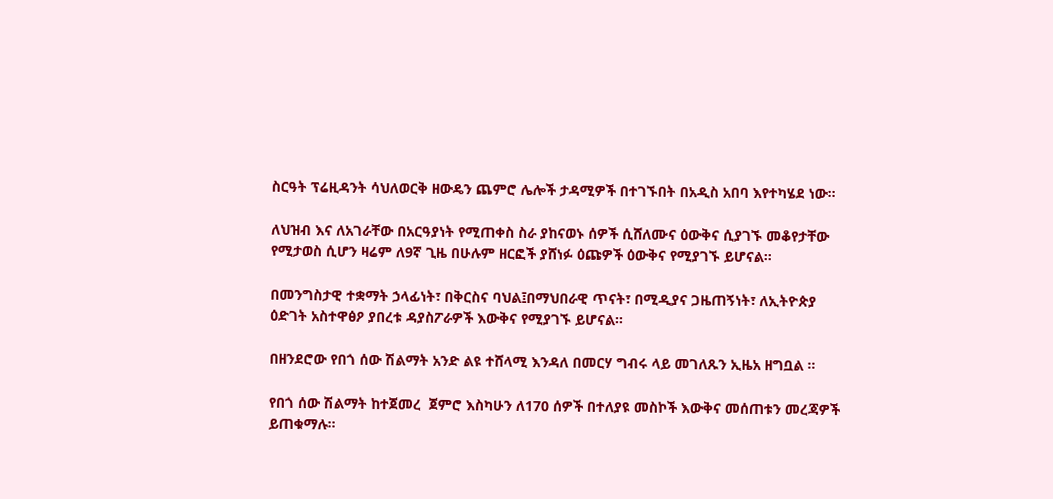ስርዓት ፕሬዚዳንት ሳህለወርቅ ዘውዴን ጨምሮ ሌሎች ታዳሚዎች በተገኙበት በአዲስ አበባ እየተካሄደ ነው።

ለህዝብ እና ለአገራቸው በአርዓያነት የሚጠቀስ ስራ ያከናወኑ ሰዎች ሲሸለሙና ዕውቅና ሲያገኙ መቆየታቸው የሚታወስ ሲሆን ዛሬም ለ9ኛ ጊዜ በሁሉም ዘርፎች ያሸነፉ ዕጩዎች ዕውቅና የሚያገኙ ይሆናል።

በመንግስታዊ ተቋማት ኃላፊነት፣ በቅርስና ባህል፤በማህበራዊ ጥናት፣ በሚዲያና ጋዜጠኝነት፣ ለኢትዮጵያ ዕድገት አስተዋፅዖ ያበረቱ ዳያስፖራዎች እውቅና የሚያገኙ ይሆናል።

በዘንደሮው የበጎ ሰው ሽልማት አንድ ልዩ ተሸላሚ እንዳለ በመርሃ ግብሩ ላይ መገለጹን ኢዜአ ዘግቧል ።

የበጎ ሰው ሽልማት ከተጀመረ  ጀምሮ እስካሁን ለ170 ሰዎች በተለያዩ መስኮች እውቅና መሰጠቱን መረጃዎች ይጠቁማሉ።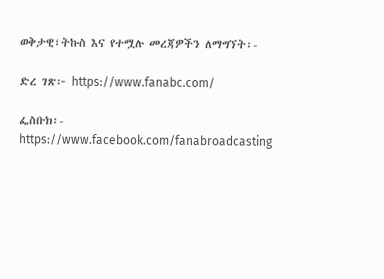ወቅታዊ፣ትኩስ እና የተሟሉ መረጃዎችን ለማግኘት፡-

ድረ ገጽ፦ https://www.fanabc.com/

ፌስቡክ፡- https://www.facebook.com/fanabroadcasting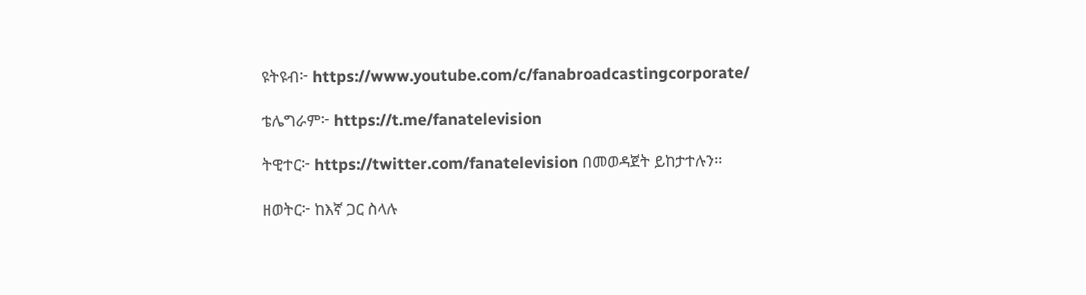ዩትዩብ፦ https://www.youtube.com/c/fanabroadcastingcorporate/

ቴሌግራም፦ https://t.me/fanatelevision

ትዊተር፦ https://twitter.com/fanatelevision በመወዳጀት ይከታተሉን፡፡

ዘወትር፦ ከእኛ ጋር ስላሉ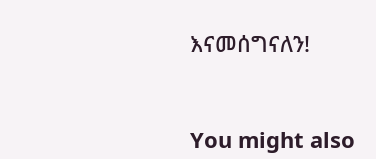እናመሰግናለን!



You might also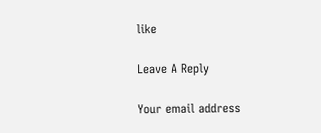like

Leave A Reply

Your email address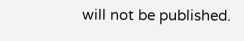will not be published.